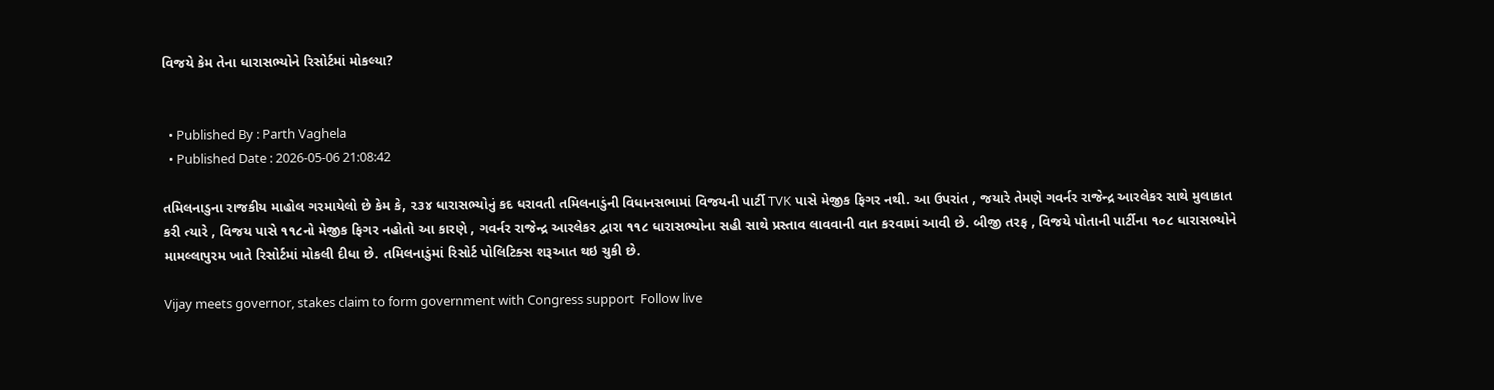વિજયે કેમ તેના ધારાસભ્યોને રિસોર્ટમાં મોકલ્યા?


  • Published By : Parth Vaghela
  • Published Date : 2026-05-06 21:08:42

તમિલનાડુના રાજકીય માહોલ ગરમાયેલો છે કેમ કે, ૨૩૪ ધારાસભ્યોનું કદ ધરાવતી તમિલનાડુંની વિધાનસભામાં વિજયની પાર્ટી TVK પાસે મેજીક ફિગર નથી. આ ઉપરાંત , જયારે તેમણે ગવર્નર રાજેન્દ્ર આરલેકર સાથે મુલાકાત કરી ત્યારે , વિજય પાસે ૧૧૮નો મેજીક ફિગર નહોતો આ કારણે , ગવર્નર રાજેન્દ્ર આરલેકર દ્વારા ૧૧૮ ધારાસભ્યોના સહી સાથે પ્રસ્તાવ લાવવાની વાત કરવામાં આવી છે. બીજી તરફ , વિજયે પોતાની પાર્ટીના ૧૦૮ ધારાસભ્યોને મામલ્લાપુરમ ખાતે રિસોર્ટમાં મોકલી દીધા છે. તમિલનાડુંમાં રિસોર્ટ પોલિટિક્સ શરૂઆત થઇ ચુકી છે.

Vijay meets governor, stakes claim to form government with Congress support  Follow live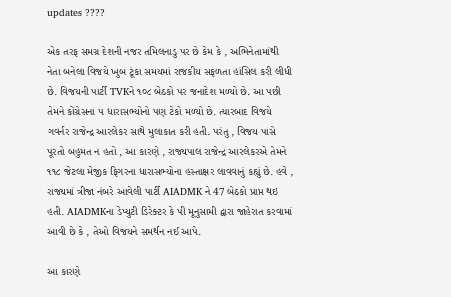updates ????

એક તરફ સમગ્ર દેશની નજર તમિલનાડુ પર છે કેમ કે , અભિનેતામાંથી નેતા બનેલા વિજયે ખુબ ટૂંકા સમયમાં રાજકીય સફળતા હાંસિલ કરી લીધી છે. વિજયની પાર્ટી TVKને ૧૦૮ બેઠકો પર જનાદેશ મળ્યો છે. આ પછી તેમને કોંગ્રેસના ૫ ધારાસભ્યોનો પણ ટેકો મળ્યો છે. ત્યારબાદ વિજયે ગવર્નર રાજેન્દ્ર આરલેકર સાથે મુલાકાત કરી હતી. પરંતુ , વિજય પાસે પૂરતો બહુમત ન હતો , આ કારણે , રાજ્યપાલ રાજેન્દ્ર આરલેકરએ તેમને ૧૧૮ જેટલા મેજીક ફિગરના ધારાસભ્યોના હસ્તાક્ષર લાવવાનું કહ્યું છે. હવે , રાજ્યમાં ત્રીજા નંબરે આવેલી પાર્ટી AIADMK ને 47 બેઠકો પ્રાપ્ત થઇ હતી. AIADMKના ડેપ્યુટી ડિરેક્ટર કે પી મૂનુસામી દ્વારા જાહેરાત કરવામાં આવી છે કે , તેઓ વિજયને સમર્થન નઈ આપે.

આ કારણે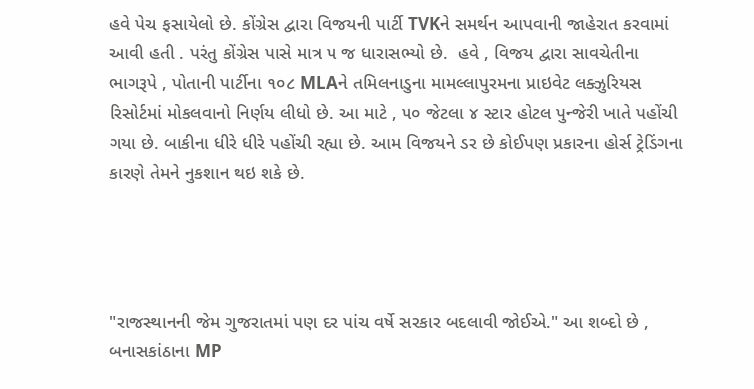હવે પેચ ફસાયેલો છે. કોંગ્રેસ દ્વારા વિજયની પાર્ટી TVKને સમર્થન આપવાની જાહેરાત કરવામાં આવી હતી . પરંતુ કોંગ્રેસ પાસે માત્ર ૫ જ ધારાસભ્યો છે.  હવે , વિજય દ્વારા સાવચેતીના ભાગરૂપે , પોતાની પાર્ટીના ૧૦૮ MLAને તમિલનાડુના મામલ્લાપુરમના પ્રાઇવેટ લક્ઝુરિયસ રિસોર્ટમાં મોકલવાનો નિર્ણય લીધો છે. આ માટે , ૫૦ જેટલા ૪ સ્ટાર હોટલ પુન્જેરી ખાતે પહોંચી ગયા છે. બાકીના ધીરે ધીરે પહોંચી રહ્યા છે. આમ વિજયને ડર છે કોઈપણ પ્રકારના હોર્સ ટ્રેડિંગના કારણે તેમને નુકશાન થઇ શકે છે.




"રાજસ્થાનની જેમ ગુજરાતમાં પણ દર પાંચ વર્ષે સરકાર બદલાવી જોઈએ." આ શબ્દો છે , બનાસકાંઠાના MP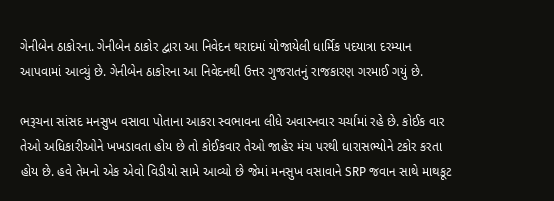ગેનીબેન ઠાકોરના. ગેનીબેન ઠાકોર દ્વારા આ નિવેદન થરાદમાં યોજાયેલી ધાર્મિક પદયાત્રા દરમ્યાન આપવામાં આવ્યું છે. ગેનીબેન ઠાકોરના આ નિવેદનથી ઉત્તર ગુજરાતનું રાજકારણ ગરમાઈ ગયું છે.

ભરૂચના સાંસદ મનસુખ વસાવા પોતાના આકરા સ્વભાવના લીધે અવારનવાર ચર્ચામાં રહે છે. કોઈક વાર તેઓ અધિકારીઓને ખખડાવતા હોય છે તો કોઈકવાર તેઓ જાહેર મંચ પરથી ધારાસભ્યોને ટકોર કરતા હોય છે. હવે તેમનો એક એવો વિડીયો સામે આવ્યો છે જેમાં મનસુખ વસાવાને SRP જવાન સાથે માથકૂટ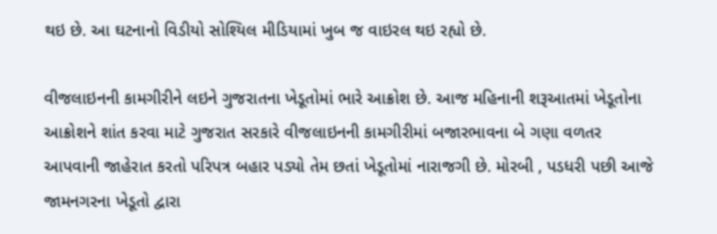થઇ છે. આ ઘટનાનો વિડીયો સોશ્યિલ મીડિયામાં ખુબ જ વાઇરલ થઇ રહ્યો છે.

વીજલાઇનની કામગીરીને લઇને ગુજરાતના ખેડૂતોમાં ભારે આક્રોશ છે. આજ મહિનાની શરૂઆતમાં ખેડૂતોના આક્રોશને શાંત કરવા માટે ગુજરાત સરકારે વીજલાઇનની કામગીરીમાં બજારભાવના બે ગણા વળતર આપવાની જાહેરાત કરતો પરિપત્ર બહાર પડ્યો તેમ છતાં ખેડૂતોમાં નારાજગી છે. મોરબી , પડધરી પછી આજે જામનગરના ખેડૂતો દ્વારા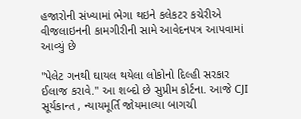હજારોની સંખ્યામાં ભેગા થઇને કલેકટર કચેરીએ વીજલાઇનની કામગીરીની સામે આવેદનપત્ર આપવામાં આવ્યું છે

"પેલેટ ગનથી ઘાયલ થયેલા લોકોનો દિલ્હી સરકાર ઈલાજ કરાવે." આ શબ્દો છે સુપ્રીમ કોર્ટના. આજે CJI સૂર્યકાન્ત , ન્યાયમૂર્તિ જોયમાલ્યા બાગચી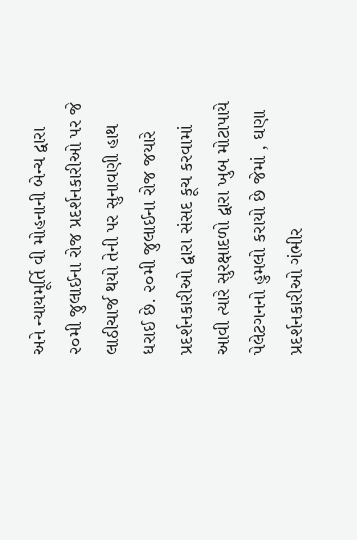અને ન્યાયમૂર્તિ વી મોહનાની બેન્ચ દ્વારા ૨૦મી જુલાઈના રોજ પ્રદર્શનકારીઓ પર જે લાઠીચાર્જ થયો તેની પર સુનાવણી હાથ ધરાઈ છે. ૨૦મી જુલાઈના રોજ જયારે પ્રદર્શનકારીઓ દ્વારા સંસદ કૂચ કરવામાં આવી ત્યારે સુરક્ષાદળો દ્વારા ખુબ મોટાપાયે પેલેટગનનો હુમલો કરાયો છે જેમાં , ઘણા પ્રદર્શનકારીઓ ગંભીર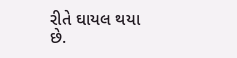રીતે ઘાયલ થયા છે.